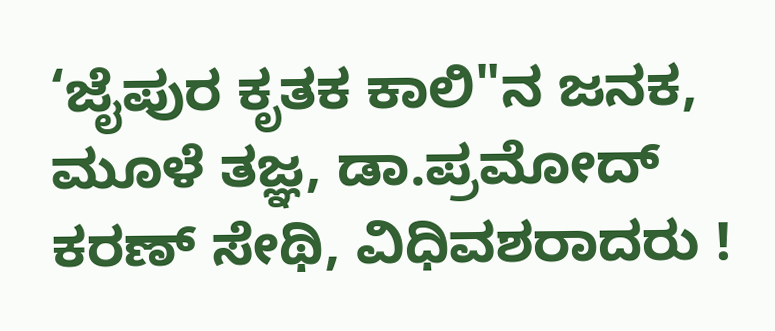‘ಜೈಪುರ ಕೃತಕ ಕಾಲಿ"ನ ಜನಕ, ಮೂಳೆ ತಜ್ಞ, ಡಾ.ಪ್ರಮೋದ್ ಕರಣ್ ಸೇಥಿ, ವಿಧಿವಶರಾದರು !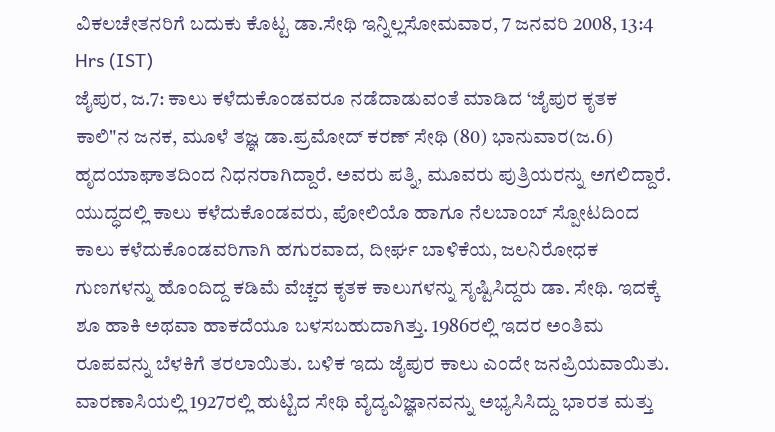ವಿಕಲಚೇತನರಿಗೆ ಬದುಕು ಕೊಟ್ಟ ಡಾ.ಸೇಥಿ ಇನ್ನಿಲ್ಲಸೋಮವಾರ, 7 ಜನವರಿ 2008, 13:4 Hrs (IST)
ಜೈಪುರ, ಜ.7: ಕಾಲು ಕಳೆದುಕೊಂಡವರೂ ನಡೆದಾಡುವಂತೆ ಮಾಡಿದ ‘ಜೈಪುರ ಕೃತಕ ಕಾಲಿ"ನ ಜನಕ, ಮೂಳೆ ತಜ್ಞ ಡಾ.ಪ್ರಮೋದ್ ಕರಣ್ ಸೇಥಿ (80) ಭಾನುವಾರ(ಜ.6) ಹೃದಯಾಘಾತದಿಂದ ನಿಧನರಾಗಿದ್ದಾರೆ. ಅವರು ಪತ್ನಿ, ಮೂವರು ಪುತ್ರಿಯರನ್ನು ಅಗಲಿದ್ದಾರೆ.
ಯುದ್ಧದಲ್ಲಿ ಕಾಲು ಕಳೆದುಕೊಂಡವರು, ಪೋಲಿಯೊ ಹಾಗೂ ನೆಲಬಾಂಬ್ ಸ್ಪೋಟದಿಂದ ಕಾಲು ಕಳೆದುಕೊಂಡವರಿಗಾಗಿ ಹಗುರವಾದ, ದೀರ್ಘ ಬಾಳಿಕೆಯ, ಜಲನಿರೋಧಕ ಗುಣಗಳನ್ನು ಹೊಂದಿದ್ದ ಕಡಿಮೆ ವೆಚ್ಚದ ಕೃತಕ ಕಾಲುಗಳನ್ನು ಸೃಷ್ಟಿಸಿದ್ದರು ಡಾ. ಸೇಥಿ. ಇದಕ್ಕೆ ಶೂ ಹಾಕಿ ಅಥವಾ ಹಾಕದೆಯೂ ಬಳಸಬಹುದಾಗಿತ್ತು. 1986ರಲ್ಲಿ ಇದರ ಅಂತಿಮ ರೂಪವನ್ನು ಬೆಳಕಿಗೆ ತರಲಾಯಿತು. ಬಳಿಕ ಇದು ಜೈಪುರ ಕಾಲು ಎಂದೇ ಜನಪ್ರಿಯವಾಯಿತು.
ವಾರಣಾಸಿಯಲ್ಲಿ 1927ರಲ್ಲಿ ಹುಟ್ಟಿದ ಸೇಥಿ ವೈದ್ಯವಿಜ್ಞಾನವನ್ನು ಅಭ್ಯಸಿಸಿದ್ದು ಭಾರತ ಮತ್ತು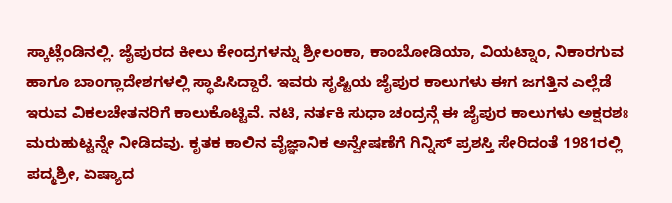ಸ್ಕಾಟ್ಲೆಂಡಿನಲ್ಲಿ. ಜೈಪುರದ ಕೀಲು ಕೇಂದ್ರಗಳನ್ನು ಶ್ರೀಲಂಕಾ, ಕಾಂಬೋಡಿಯಾ, ವಿಯಟ್ನಾಂ, ನಿಕಾರಗುವ ಹಾಗೂ ಬಾಂಗ್ಲಾದೇಶಗಳಲ್ಲಿ ಸ್ಥಾಪಿಸಿದ್ದಾರೆ. ಇವರು ಸೃಷ್ಟಿಯ ಜೈಪುರ ಕಾಲುಗಳು ಈಗ ಜಗತ್ತಿನ ಎಲ್ಲೆಡೆ ಇರುವ ವಿಕಲಚೇತನರಿಗೆ ಕಾಲುಕೊಟ್ಟಿವೆ. ನಟಿ, ನರ್ತಕಿ ಸುಧಾ ಚಂದ್ರನ್ಗೆ ಈ ಜೈಪುರ ಕಾಲುಗಳು ಅಕ್ಷರಶಃ ಮರುಹುಟ್ಟನ್ನೇ ನೀಡಿದವು. ಕೃತಕ ಕಾಲಿನ ವೈಜ್ಞಾನಿಕ ಅನ್ವೇಷಣೆಗೆ ಗಿನ್ನಿಸ್ ಪ್ರಶಸ್ತಿ ಸೇರಿದಂತೆ 1981ರಲ್ಲಿ ಪದ್ಮಶ್ರೀ, ಏಷ್ಯಾದ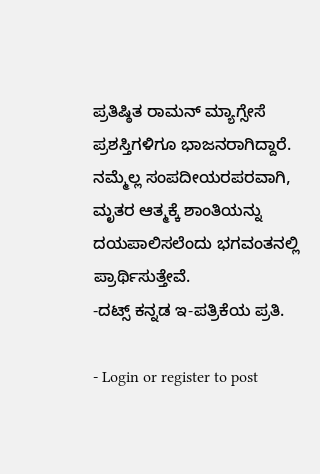ಪ್ರತಿಷ್ಠಿತ ರಾಮನ್ ಮ್ಯಾಗ್ಸೇಸೆ ಪ್ರಶಸ್ತಿಗಳಿಗೂ ಭಾಜನರಾಗಿದ್ದಾರೆ.
ನಮ್ಮೆಲ್ಲ ಸಂಪದೀಯರಪರವಾಗಿ, ಮೃತರ ಆತ್ಮಕ್ಕೆ ಶಾಂತಿಯನ್ನು ದಯಪಾಲಿಸಲೆಂದು ಭಗವಂತನಲ್ಲಿ ಪ್ರಾರ್ಥಿಸುತ್ತೇವೆ.
-ದಟ್ಸ್ ಕನ್ನಡ ಇ-ಪತ್ರಿಕೆಯ ಪ್ರತಿ.

- Login or register to post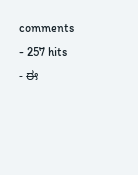comments
- 257 hits
- ಈ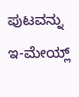ಪುಟವನ್ನು ಇ-ಮೇಯ್ಲ್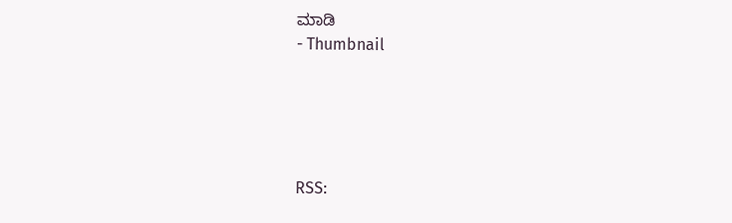ಮಾಡಿ
- Thumbnail





RSS: